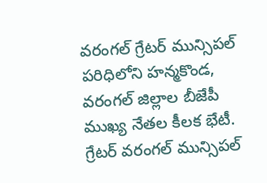వరంగల్ గ్రేటర్ మున్సిపల్ పరిధిలోని హన్మకొండ, వరంగల్ జిల్లాల బీజేపీ ముఖ్య నేతల కీలక భేటీ.
గ్రేటర్ వరంగల్ మున్సిపల్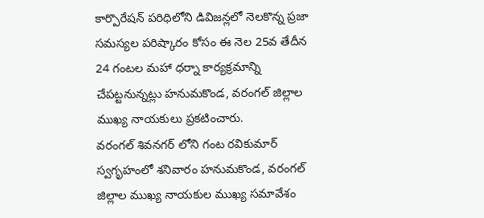కార్పొరేషన్ పరిధిలోని డివిజన్లలో నెలకొన్న ప్రజా సమస్యల పరిష్కారం కోసం ఈ నెల 25వ తేదీన 24 గంటల మహా ధర్నా కార్యక్రమాన్ని చేపట్టనున్నట్లు హనుమకొండ, వరంగల్ జిల్లాల ముఖ్య నాయకులు ప్రకటించారు.
వరంగల్ శివనగర్ లోని గంట రవికుమార్ స్వగృహంలో శనివారం హనుమకొండ, వరంగల్ జిల్లాల ముఖ్య నాయకుల ముఖ్య సమావేశం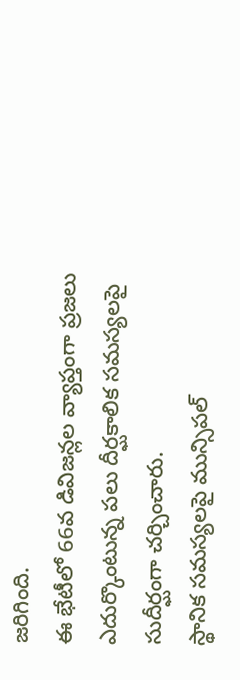జరిగింది.
ఈ భేటీలో 66వ డివిజన్లల వ్యాప్తంగా ప్రజలు ఎదుర్కొంటున్న పలు దీర్ఘకాలిక సమస్యలపై సుదీర్ఘంగా చర్చించారు.
స్థానిక సమస్యలపై మున్సిపల్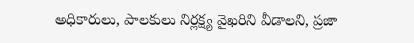అధికారులు, పాలకులు నిర్లక్ష్య వైఖరిని వీడాలని, ప్రజా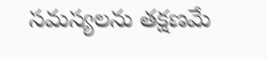సమస్యలను తక్షణమే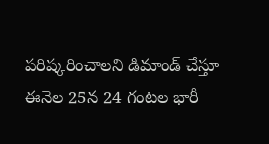పరిష్కరించాలని డిమాండ్ చేస్తూ ఈనెల 25న 24 గంటల భారీ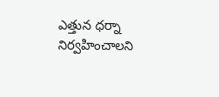ఎత్తున ధర్నా నిర్వహించాలని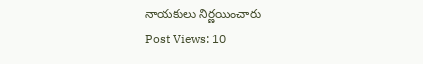నాయకులు నిర్ణయించారు
Post Views: 10